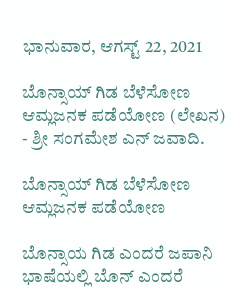ಭಾನುವಾರ, ಆಗಸ್ಟ್ 22, 2021

ಬೊನ್ಸಾಯ್ ಗಿಡ ಬೆಳೆಸೋಣ ಆಮ್ಲಜನಕ ಪಡೆಯೋಣ (ಲೇಖನ) - ಶ್ರೀ ಸಂಗಮೇಶ ಎನ್ ಜವಾದಿ.

ಬೊನ್ಸಾಯ್ ಗಿಡ ಬೆಳೆಸೋಣ ಆಮ್ಲಜನಕ ಪಡೆಯೋಣ

ಬೊನ್ಸಾಯ ಗಿಡ ಎಂದರೆ ಜಪಾನಿ ಭಾಷೆಯಲ್ಲಿ ಬೊನ್ ಎಂದರೆ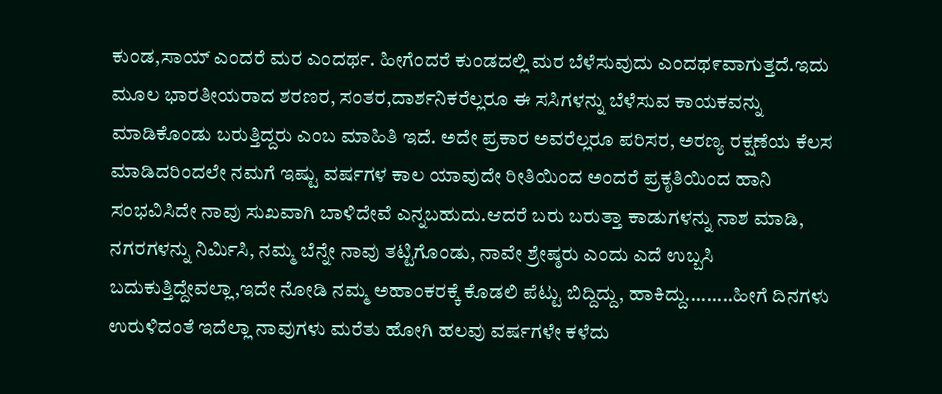ಕುಂಡ,ಸಾಯ್ ಎಂದರೆ ಮರ ಎಂದರ್ಥ. ಹೀಗೆಂದರೆ ಕುಂಡದಲ್ಲಿ ಮರ ಬೆಳೆಸುವುದು ಎಂದಥ೯ವಾಗುತ್ತದೆ.ಇದು ಮೂಲ ಭಾರತೀಯರಾದ ಶರಣರ, ಸಂತರ,ದಾರ್ಶನಿಕರೆಲ್ಲರೂ ಈ ಸಸಿಗಳನ್ನು ಬೆಳೆಸುವ ಕಾಯಕವನ್ನು ಮಾಡಿಕೊಂಡು ಬರುತ್ತಿದ್ದರು ಎಂಬ ಮಾಹಿತಿ ಇದೆ. ಅದೇ ಪ್ರಕಾರ ಅವರೆಲ್ಲರೂ ಪರಿಸರ, ಅರಣ್ಯ ರಕ್ಷಣೆಯ ಕೆಲಸ ಮಾಡಿದರಿಂದಲೇ ನಮಗೆ ಇಷ್ಟು ವರ್ಷಗಳ ಕಾಲ ಯಾವುದೇ ರೀತಿಯಿಂದ ಅಂದರೆ ಪ್ರಕೃತಿಯಿಂದ ಹಾನಿ ಸಂಭವಿಸಿದೇ ನಾವು ಸುಖವಾಗಿ ಬಾಳಿದೇವೆ ಎನ್ನಬಹುದು.ಆದರೆ ಬರು ಬರುತ್ತಾ ಕಾಡುಗಳನ್ನು ನಾಶ ಮಾಡಿ, ನಗರಗಳನ್ನು ನಿರ್ಮಿಸಿ, ನಮ್ಮ ಬೆನ್ನೇ ನಾವು ತಟ್ಟಿಗೊಂಡು, ನಾವೇ ಶ್ರೇಷ್ಠರು ಎಂದು ಎದೆ ಉಬ್ಬಸಿ ಬದುಕುತ್ತಿದ್ದೇವಲ್ಲಾ,ಇದೇ ನೋಡಿ ನಮ್ಮ ಅಹಾಂಕರಕ್ಕೆ ಕೊಡಲಿ ಪೆಟ್ಟು ಬಿದ್ದಿದ್ದು, ಹಾಕಿದ್ದು.........ಹೀಗೆ ದಿನಗಳು ಉರುಳಿದಂತೆ ಇದೆಲ್ಲಾ ನಾವುಗಳು ಮರೆತು ಹೋಗಿ ಹಲವು ವರ್ಷಗಳೇ ಕಳೆದು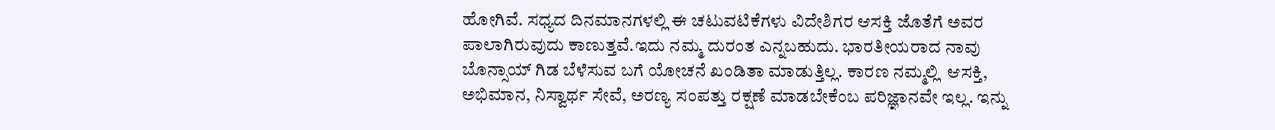ಹೋಗಿವೆ. ಸಧ್ಯದ ದಿನಮಾನಗಳಲ್ಲಿ ಈ ಚಟುವಟಿಕೆಗಳು ವಿದೇಶಿಗರ ಆಸಕ್ತಿ ಜೊತೆಗೆ ಅವರ ಪಾಲಾಗಿರುವುದು ಕಾಣುತ್ತವೆ.ಇದು ನಮ್ಮ ದುರಂತ ಎನ್ನಬಹುದು. ಭಾರತೀಯರಾದ ನಾವು ಬೊನ್ಸಾಯ್ ಗಿಡ ಬೆಳೆಸುವ ಬಗೆ ಯೋಚನೆ ಖಂಡಿತಾ ಮಾಡುತ್ತಿಲ್ಲ. ಕಾರಣ ನಮ್ಮಲ್ಲಿ  ಆಸಕ್ತಿ, ಅಭಿಮಾನ, ನಿಸ್ವಾರ್ಥ ಸೇವೆ, ಅರಣ್ಯ ಸಂಪತ್ತು ರಕ್ಷಣೆ ಮಾಡಬೇಕೆಂಬ ಪರಿಜ್ಞಾನವೇ ಇಲ್ಲ. ಇನ್ನು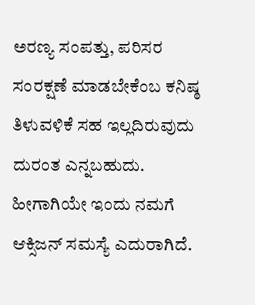ಅರಣ್ಯ ಸಂಪತ್ತು, ಪರಿಸರ ಸಂರಕ್ಷಣೆ ಮಾಡಬೇಕೆಂಬ ಕನಿಷ್ಠ ತಿಳುವಳಿಕೆ ಸಹ ಇಲ್ಲದಿರುವುದು ದುರಂತ ಎನ್ನಬಹುದು. ಹೀಗಾಗಿಯೇ ಇಂದು ನಮಗೆ ಆಕ್ಸಿಜನ್ ಸಮಸ್ಯೆ ಎದುರಾಗಿದೆ.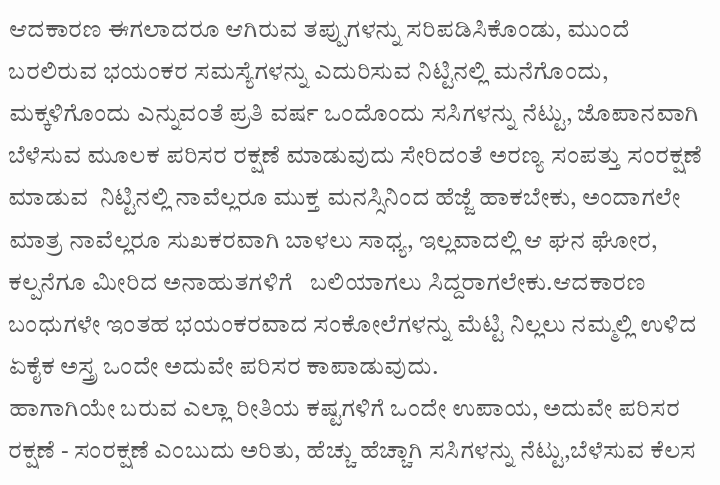ಆದಕಾರಣ ಈಗಲಾದರೂ ಆಗಿರುವ ತಪ್ಪುಗಳನ್ನು ಸರಿಪಡಿಸಿಕೊಂಡು, ಮುಂದೆ ಬರಲಿರುವ ಭಯಂಕರ ಸಮಸ್ಯೆಗಳನ್ನು ಎದುರಿಸುವ ನಿಟ್ಟಿನಲ್ಲಿ ಮನೆಗೊಂದು, ಮಕ್ಕಳಿಗೊಂದು ಎನ್ನುವಂತೆ ಪ್ರತಿ ವರ್ಷ ಒಂದೊಂದು ಸಸಿಗಳನ್ನು ನೆಟ್ಟು, ಜೊಪಾನವಾಗಿ ಬೆಳೆಸುವ ಮೂಲಕ ಪರಿಸರ ರಕ್ಷಣೆ ಮಾಡುವುದು ಸೇರಿದಂತೆ ಅರಣ್ಯ ಸಂಪತ್ತು ಸಂರಕ್ಷಣೆ ಮಾಡುವ  ನಿಟ್ಟಿನಲ್ಲಿ ನಾವೆಲ್ಲರೂ ಮುಕ್ತ ಮನಸ್ಸಿನಿಂದ ಹೆಜ್ಜೆ ಹಾಕಬೇಕು, ಅಂದಾಗಲೇ ಮಾತ್ರ ನಾವೆಲ್ಲರೂ ಸುಖಕರವಾಗಿ ಬಾಳಲು ಸಾಧ್ಯ, ಇಲ್ಲವಾದಲ್ಲಿ ಆ ಘನ ಘೋರ, ಕಲ್ಪನೆಗೂ ಮೀರಿದ ಅನಾಹುತಗಳಿಗೆ   ಬಲಿಯಾಗಲು ಸಿದ್ದರಾಗಲೇಕು.ಆದಕಾರಣ ಬಂಧುಗಳೇ ಇಂತಹ ಭಯಂಕರವಾದ ಸಂಕೋಲೆಗಳನ್ನು ಮೆಟ್ಟಿ ನಿಲ್ಲಲು ನಮ್ಮಲ್ಲಿ ಉಳಿದ ಏಕೈಕ ಅಸ್ತ್ರ ಒಂದೇ ಅದುವೇ ಪರಿಸರ ಕಾಪಾಡುವುದು.
ಹಾಗಾಗಿಯೇ ಬರುವ ಎಲ್ಲಾ ರೀತಿಯ ಕಷ್ಟಗಳಿಗೆ ಒಂದೇ ಉಪಾಯ, ಅದುವೇ ಪರಿಸರ ರಕ್ಷಣೆ - ಸಂರಕ್ಷಣೆ ಎಂಬುದು ಅರಿತು, ಹೆಚ್ಚು ಹೆಚ್ಚಾಗಿ ಸಸಿಗಳನ್ನು ನೆಟ್ಟು,ಬೆಳೆಸುವ ಕೆಲಸ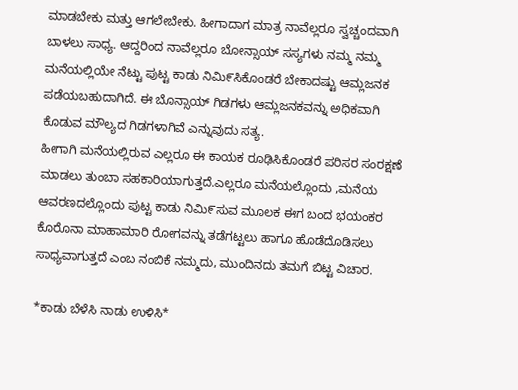ಮಾಡಬೇಕು ಮತ್ತು ಆಗಲೇಬೇಕು. ಹೀಗಾದಾಗ ಮಾತ್ರ ನಾವೆಲ್ಲರೂ ಸ್ವಚ್ಚಂದವಾಗಿ ಬಾಳಲು ಸಾಧ್ಯ. ಆದ್ದರಿಂದ ನಾವೆಲ್ಲರೂ ಬೋನ್ಸಾಯ್ ಸಸ್ಯಗಳು ನಮ್ಮ ನಮ್ಮ ಮನೆಯಲ್ಲಿಯೇ ನೆಟ್ಟು ಪುಟ್ಟ ಕಾಡು ನಿಮಿ೯ಸಿಕೊಂಡರೆ ಬೇಕಾದಷ್ಟು ಆಮ್ಲಜನಕ ಪಡೆಯಬಹುದಾಗಿದೆ. ಈ ಬೊನ್ಸಾಯ್ ಗಿಡಗಳು ಆಮ್ಲಜನಕವನ್ನು ಅಧಿಕವಾಗಿ ಕೊಡುವ ಮೌಲ್ಯದ ಗಿಡಗಳಾಗಿವೆ ಎನ್ನುವುದು ಸತ್ಯ.
ಹೀಗಾಗಿ ಮನೆಯಲ್ಲಿರುವ ಎಲ್ಲರೂ ಈ ಕಾಯಕ ರೂಢಿಸಿಕೊಂಡರೆ ಪರಿಸರ ಸಂರಕ್ಷಣೆ ಮಾಡಲು ತುಂಬಾ ಸಹಕಾರಿಯಾಗುತ್ತದೆ.ಎಲ್ಲರೂ ಮನೆಯಲ್ಲೊಂದು ,ಮನೆಯ ಆವರಣದಲ್ಲೊಂದು ಪುಟ್ಟ ಕಾಡು ನಿಮಿ೯ಸುವ ಮೂಲಕ ಈಗ ಬಂದ ಭಯಂಕರ ಕೊರೊನಾ ಮಾಹಾಮಾರಿ ರೋಗವನ್ನು ತಡೆಗಟ್ಟಲು ಹಾಗೂ ಹೊಡೆದೊಡಿಸಲು ಸಾಧ್ಯವಾಗುತ್ತದೆ ಎಂಬ ನಂಬಿಕೆ ನಮ್ಮದು, ಮುಂದಿನದು ತಮಗೆ ಬಿಟ್ಟ ವಿಚಾರ.

*ಕಾಡು ಬೆಳೆಸಿ ನಾಡು ಉಳಿಸಿ*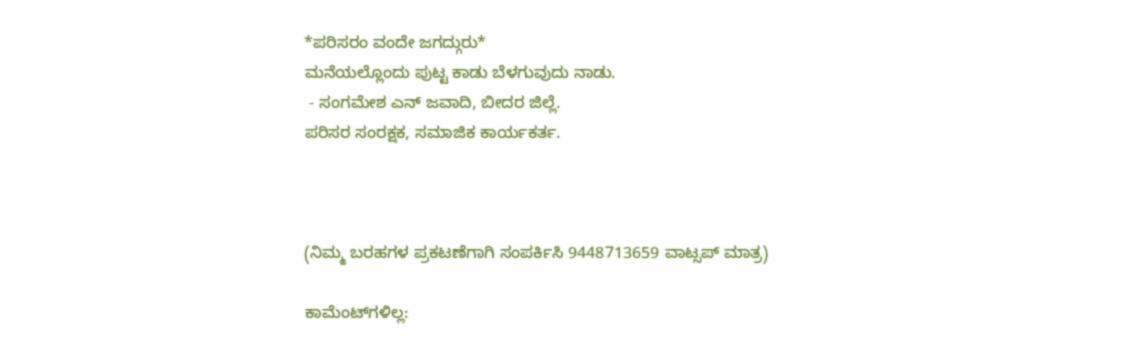*ಪರಿಸರಂ ವಂದೇ ಜಗದ್ಗುರು*
ಮನೆಯಲ್ಲೊಂದು ಪುಟ್ಟ ಕಾಡು ಬೆಳಗುವುದು ನಾಡು.
 - ಸಂಗಮೇಶ ಎನ್ ಜವಾದಿ, ಬೀದರ ಜಿಲ್ಲೆ.
ಪರಿಸರ ಸಂರಕ್ಷಕ, ಸಮಾಜಿಕ ಕಾರ್ಯಕರ್ತ.



(ನಿಮ್ಮ ಬರಹಗಳ ಪ್ರಕಟಣೆಗಾಗಿ ಸಂಪರ್ಕಿಸಿ 9448713659 ವಾಟ್ಸಪ್ ಮಾತ್ರ)

ಕಾಮೆಂಟ್‌ಗಳಿಲ್ಲ: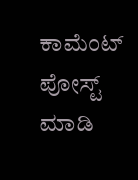ಕಾಮೆಂಟ್‌‌ ಪೋಸ್ಟ್‌ ಮಾಡಿ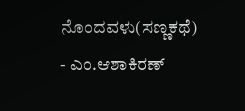ನೊಂದವಳು(ಸಣ್ಣಕಥೆ) - ಎಂ.ಆಶಾಕಿರಣ್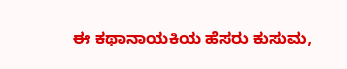ಈ ಕಥಾನಾಯಕಿಯ ಹೆಸರು ಕುಸುಮ,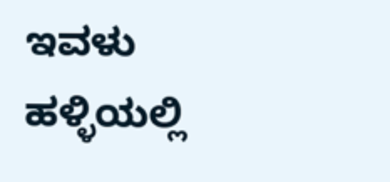ಇವಳು ಹಳ್ಳಿಯಲ್ಲಿ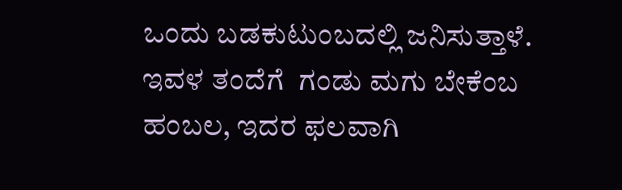ಒಂದು ಬಡಕುಟುಂಬದಲ್ಲಿ ಜನಿಸುತ್ತಾಳೆ. ಇವಳ ತಂದೆಗೆ  ಗಂಡು ಮಗು ಬೇಕೆಂಬ ಹಂಬಲ, ಇದರ ಫಲವಾಗಿ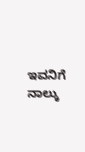ಇವನಿಗೆ ನಾಲ್ಕು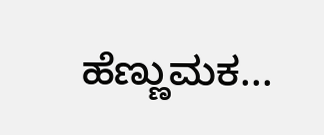ಹೆಣ್ಣುಮಕ...